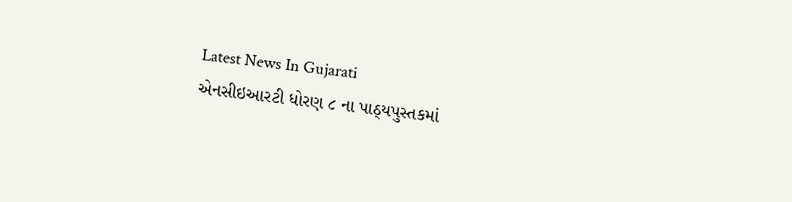Latest News In Gujarati
એનસીઇઆરટી ધોરણ ૮ ના પાઠ્યપુસ્તકમાં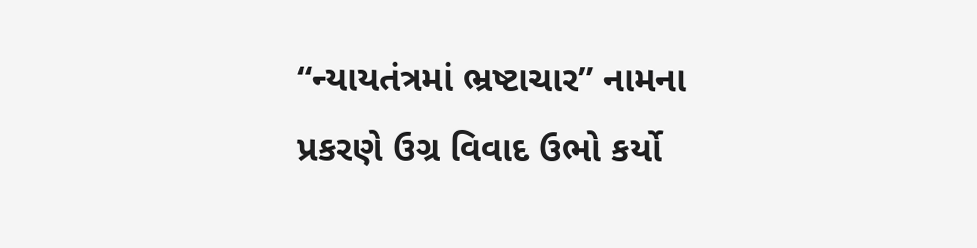“ન્યાયતંત્રમાં ભ્રષ્ટાચાર” નામના પ્રકરણે ઉગ્ર વિવાદ ઉભો કર્યો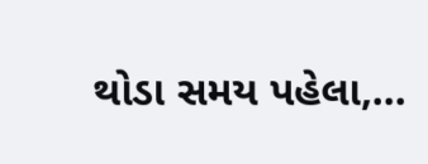થોડા સમય પહેલા,…